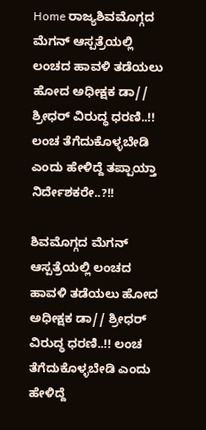Home ರಾಜ್ಯಶಿವಮೊಗ್ಗದ ಮೆಗನ್ ಆಸ್ಪತ್ರೆಯಲ್ಲಿ ಲಂಚದ ಹಾವಳಿ ತಡೆಯಲು ಹೋದ ಅಧೀಕ್ಷಕ ಡಾ// ಶ್ರೀಧರ್ ವಿರುದ್ಧ ಧರಣಿ..!! ಲಂಚ ತೆಗೆದುಕೊಳ್ಳಬೇಡಿ ಎಂದು ಹೇಳಿದ್ದೆ ತಪ್ಪಾಯ್ತಾ ನಿರ್ದೇಶಕರೇ..?!!

ಶಿವಮೊಗ್ಗದ ಮೆಗನ್ ಆಸ್ಪತ್ರೆಯಲ್ಲಿ ಲಂಚದ ಹಾವಳಿ ತಡೆಯಲು ಹೋದ ಅಧೀಕ್ಷಕ ಡಾ// ಶ್ರೀಧರ್ ವಿರುದ್ಧ ಧರಣಿ..!! ಲಂಚ ತೆಗೆದುಕೊಳ್ಳಬೇಡಿ ಎಂದು ಹೇಳಿದ್ದೆ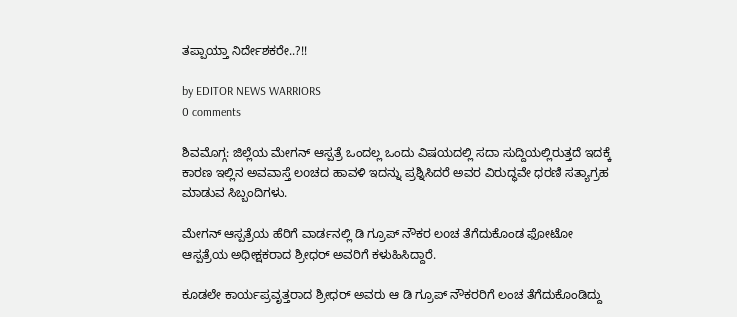ತಪ್ಪಾಯ್ತಾ ನಿರ್ದೇಶಕರೇ..?!!

by EDITOR NEWS WARRIORS
0 comments

ಶಿವಮೊಗ್ಗ: ಜಿಲ್ಲೆಯ ಮೇಗನ್ ಆಸ್ಪತ್ರೆ ಒಂದಲ್ಲ ಒಂದು ವಿಷಯದಲ್ಲಿ ಸದಾ ಸುದ್ದಿಯಲ್ಲಿರುತ್ತದೆ ಇದಕ್ಕೆ ಕಾರಣ ಇಲ್ಲಿನ ಅವವಾಸ್ತೆ ಲoಚದ ಹಾವಳಿ ಇದನ್ನು ಪ್ರಶ್ನಿಸಿದರೆ ಅವರ ವಿರುದ್ಧವೇ ಧರಣಿ ಸತ್ಯಾಗ್ರಹ ಮಾಡುವ ಸಿಬ್ಬಂದಿಗಳು.

ಮೇಗನ್ ಆಸ್ಪತ್ರೆಯ ಹೆರಿಗೆ ವಾರ್ಡನಲ್ಲಿ ಡಿ ಗ್ರೂಪ್ ನೌಕರ ಲoಚ ತೆಗೆದುಕೊಂಡ ಫೋಟೋ ಆಸ್ಪತ್ರೆಯ ಅಧೀಕ್ಷಕರಾದ ಶ್ರೀಧರ್ ಅವರಿಗೆ ಕಳುಹಿಸಿದ್ದಾರೆ.

ಕೂಡಲೇ ಕಾರ್ಯಪ್ರವೃತ್ತರಾದ ಶ್ರೀಧರ್ ಅವರು ಆ ಡಿ ಗ್ರೂಪ್ ನೌಕರರಿಗೆ ಲಂಚ ತೆಗೆದುಕೊಂಡಿದ್ದು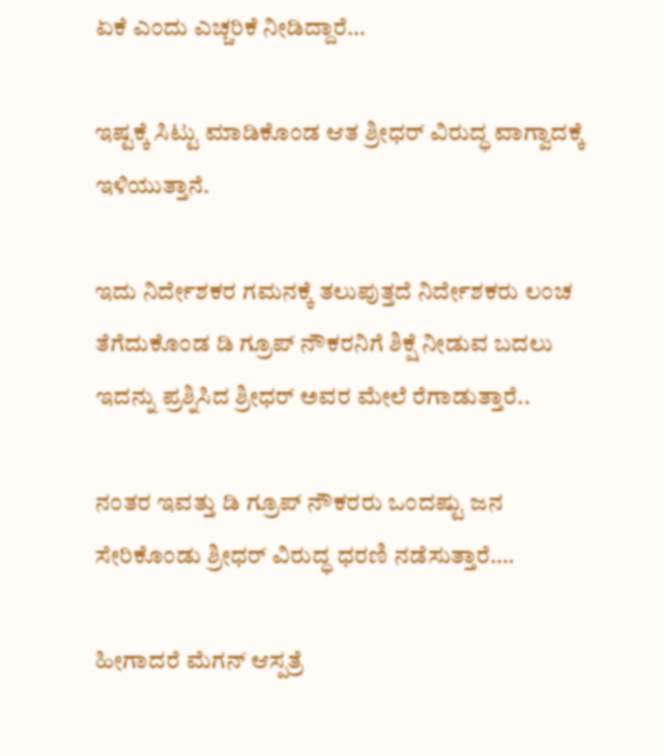ಏಕೆ ಎಂದು ಎಚ್ಚರಿಕೆ ನೀಡಿದ್ದಾರೆ…

ಇಷ್ಟಕ್ಕೆ ಸಿಟ್ಟು ಮಾಡಿಕೊಂಡ ಆತ ಶ್ರೀಧರ್ ವಿರುದ್ಧ ವಾಗ್ವಾದಕ್ಕೆ ಇಳಿಯುತ್ತಾನೆ.

ಇದು ನಿರ್ದೇಶಕರ ಗಮನಕ್ಕೆ ತಲುಪುತ್ತದೆ ನಿರ್ದೇಶಕರು ಲಂಚ ತೆಗೆದುಕೊಂಡ ಡಿ ಗ್ರೂಪ್ ನೌಕರನಿಗೆ ಶಿಕ್ಷೆ ನೀಡುವ ಬದಲು ಇದನ್ನು ಪ್ರಶ್ನಿಸಿದ ಶ್ರೀಧರ್ ಅವರ ಮೇಲೆ ರೆಗಾಡುತ್ತಾರೆ..

ನಂತರ ಇವತ್ತು ಡಿ ಗ್ರೂಪ್ ನೌಕರರು ಒಂದಷ್ಟು ಜನ ಸೇರಿಕೊಂಡು ಶ್ರೀಧರ್ ವಿರುದ್ಧ ಧರಣಿ ನಡೆಸುತ್ತಾರೆ….

ಹೀಗಾದರೆ ಮೆಗನ್ ಆಸ್ಪತ್ರೆ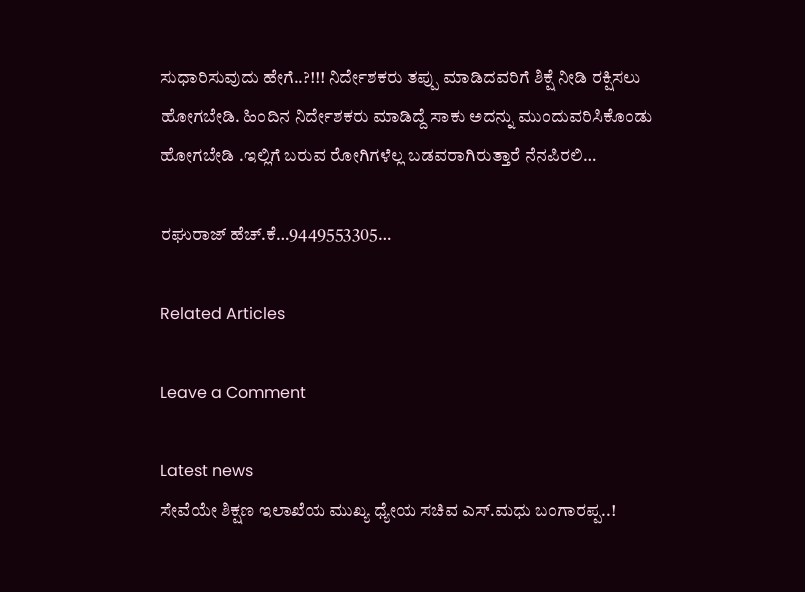ಸುಧಾರಿಸುವುದು ಹೇಗೆ..?!!! ನಿರ್ದೇಶಕರು ತಪ್ಪು ಮಾಡಿದವರಿಗೆ ಶಿಕ್ಷೆ ನೀಡಿ ರಕ್ಷಿಸಲು ಹೋಗಬೇಡಿ. ಹಿಂದಿನ ನಿರ್ದೇಶಕರು ಮಾಡಿದ್ದೆ ಸಾಕು ಅದನ್ನು ಮುಂದುವರಿಸಿಕೊಂಡು ಹೋಗಬೇಡಿ .ಇಲ್ಲಿಗೆ ಬರುವ ರೋಗಿಗಳೆಲ್ಲ ಬಡವರಾಗಿರುತ್ತಾರೆ ನೆನಪಿರಲಿ…

ರಘುರಾಜ್ ಹೆಚ್.ಕೆ…9449553305…

Related Articles

Leave a Comment

Latest news
ಸೇವೆಯೇ ಶಿಕ್ಷಣ ಇಲಾಖೆಯ ಮುಖ್ಯ ಧ್ಯೇಯ ಸಚಿವ ಎಸ್.ಮಧು ಬಂಗಾರಪ್ಪ..!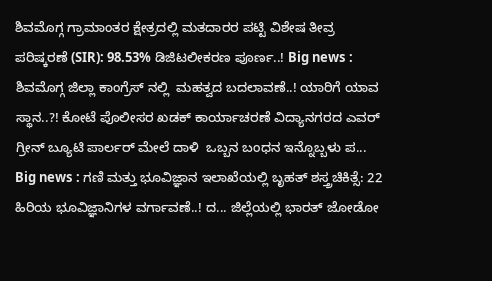ಶಿವಮೊಗ್ಗ ಗ್ರಾಮಾಂತರ ಕ್ಷೇತ್ರದಲ್ಲಿ ಮತದಾರರ ಪಟ್ಟಿ ವಿಶೇಷ ತೀವ್ರ ಪರಿಷ್ಕರಣೆ (SIR): 98.53% ಡಿಜಿಟಲೀಕರಣ ಪೂರ್ಣ..! Big news :  ಶಿವಮೊಗ್ಗ ಜಿಲ್ಲಾ ಕಾಂಗ್ರೆಸ್ ನಲ್ಲಿ  ಮಹತ್ವದ ಬದಲಾವಣೆ..! ಯಾರಿಗೆ ಯಾವ ಸ್ಥಾನ..?! ಕೋಟೆ ಪೊಲೀಸರ ಖಡಕ್ ಕಾರ್ಯಾಚರಣೆ ವಿದ್ಯಾನಗರದ ಎವರ್ ಗ್ರೀನ್ ಬ್ಯೂಟಿ ಪಾರ್ಲರ್ ಮೇಲೆ ದಾಳಿ  ಒಬ್ಬನ ಬಂಧನ ಇನ್ನೊಬ್ಬಳು ಪ... Big news : ಗಣಿ ಮತ್ತು ಭೂವಿಜ್ಞಾನ ಇಲಾಖೆಯಲ್ಲಿ ಬೃಹತ್ ಶಸ್ತ್ರಚಿಕಿತ್ಸೆ: 22 ಹಿರಿಯ ಭೂವಿಜ್ಞಾನಿಗಳ ವರ್ಗಾವಣೆ..! ದ... ಜಿಲ್ಲೆಯಲ್ಲಿ ಭಾರತ್ ಜೋಡೋ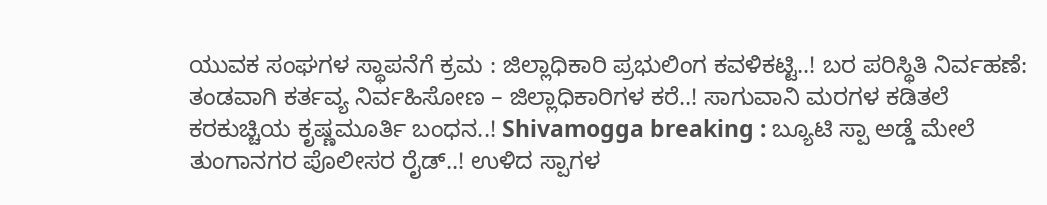ಯುವಕ ಸಂಘಗಳ ಸ್ಥಾಪನೆಗೆ ಕ್ರಮ : ಜಿಲ್ಲಾಧಿಕಾರಿ ಪ್ರಭುಲಿಂಗ ಕವಳಿಕಟ್ಟಿ..! ಬರ ಪರಿಸ್ಥಿತಿ ನಿರ್ವಹಣೆ: ತಂಡವಾಗಿ ಕರ್ತವ್ಯ ನಿರ್ವಹಿಸೋಣ – ಜಿಲ್ಲಾಧಿಕಾರಿಗಳ ಕರೆ..! ಸಾಗುವಾನಿ ಮರಗಳ ಕಡಿತಲೆ ಕರಕುಚ್ಚಿಯ ಕೃಷ್ಣಮೂರ್ತಿ ಬಂಧನ..! Shivamogga breaking : ಬ್ಯೂಟಿ ಸ್ಪಾ ಅಡ್ಡೆ ಮೇಲೆ ತುಂಗಾನಗರ ಪೊಲೀಸರ ರೈಡ್..! ಉಳಿದ ಸ್ಪಾಗಳ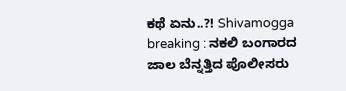ಕಥೆ ಏನು..?! Shivamogga breaking : ನಕಲಿ ಬಂಗಾರದ ಜಾಲ ಬೆನ್ನತ್ತಿದ ಪೊಲೀಸರು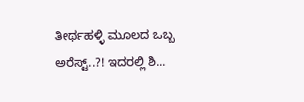ತೀರ್ಥಹಳ್ಳಿ ಮೂಲದ ಒಬ್ಬ ಅರೆಸ್ಟ್..?! ಇದರಲ್ಲಿ ಶಿ...